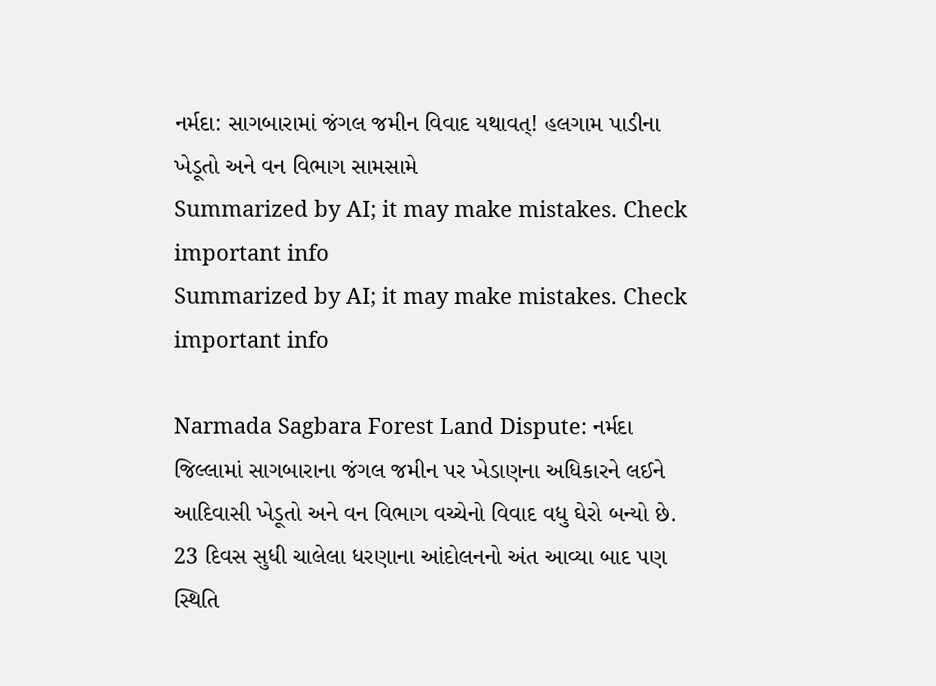નર્મદા: સાગબારામાં જંગલ જમીન વિવાદ યથાવત્! હલગામ પાડીના ખેડૂતો અને વન વિભાગ સામસામે
Summarized by AI; it may make mistakes. Check important info
Summarized by AI; it may make mistakes. Check important info

Narmada Sagbara Forest Land Dispute: નર્મદા જિલ્લામાં સાગબારાના જંગલ જમીન પર ખેડાણના અધિકારને લઈને આદિવાસી ખેડૂતો અને વન વિભાગ વચ્ચેનો વિવાદ વધુ ઘેરો બન્યો છે. 23 દિવસ સુધી ચાલેલા ધરણાના આંદોલનનો અંત આવ્યા બાદ પણ સ્થિતિ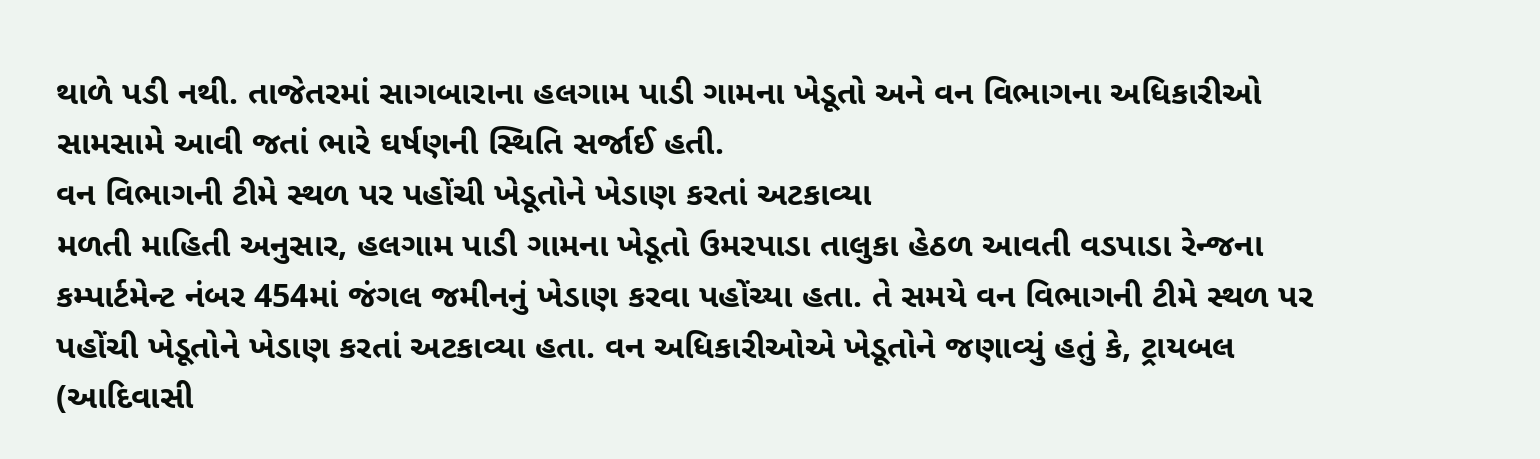થાળે પડી નથી. તાજેતરમાં સાગબારાના હલગામ પાડી ગામના ખેડૂતો અને વન વિભાગના અધિકારીઓ સામસામે આવી જતાં ભારે ઘર્ષણની સ્થિતિ સર્જાઈ હતી.
વન વિભાગની ટીમે સ્થળ પર પહોંચી ખેડૂતોને ખેડાણ કરતાં અટકાવ્યા
મળતી માહિતી અનુસાર, હલગામ પાડી ગામના ખેડૂતો ઉમરપાડા તાલુકા હેઠળ આવતી વડપાડા રેન્જના કમ્પાર્ટમેન્ટ નંબર 454માં જંગલ જમીનનું ખેડાણ કરવા પહોંચ્યા હતા. તે સમયે વન વિભાગની ટીમે સ્થળ પર પહોંચી ખેડૂતોને ખેડાણ કરતાં અટકાવ્યા હતા. વન અધિકારીઓએ ખેડૂતોને જણાવ્યું હતું કે, ટ્રાયબલ (આદિવાસી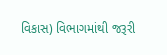વિકાસ) વિભાગમાંથી જરૂરી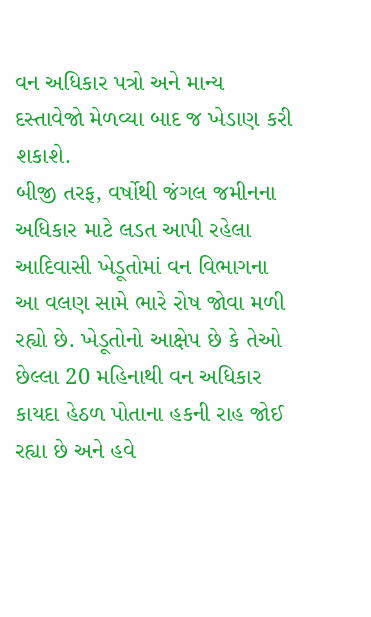વન અધિકાર પત્રો અને માન્ય દસ્તાવેજો મેળવ્યા બાદ જ ખેડાણ કરી શકાશે.
બીજી તરફ, વર્ષોથી જંગલ જમીનના અધિકાર માટે લડત આપી રહેલા આદિવાસી ખેડૂતોમાં વન વિભાગના આ વલણ સામે ભારે રોષ જોવા મળી રહ્યો છે. ખેડૂતોનો આક્ષેપ છે કે તેઓ છેલ્લા 20 મહિનાથી વન અધિકાર કાયદા હેઠળ પોતાના હકની રાહ જોઈ રહ્યા છે અને હવે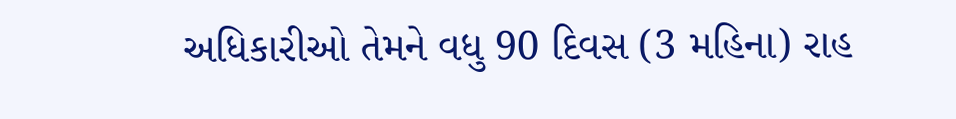અધિકારીઓ તેમને વધુ 90 દિવસ (3 મહિના) રાહ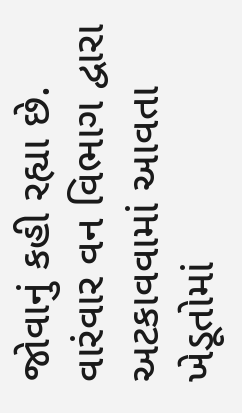જોવાનું કહી રહ્યા છે.
વારંવાર વન વિભાગ દ્વારા અટકાવવામાં આવતા ખેડૂતોમાં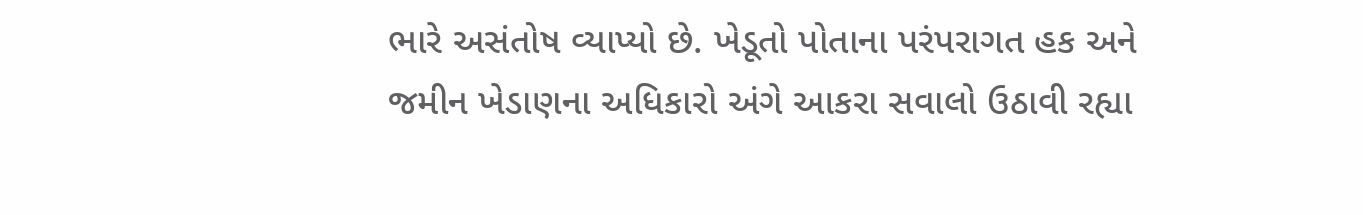ભારે અસંતોષ વ્યાપ્યો છે. ખેડૂતો પોતાના પરંપરાગત હક અને જમીન ખેડાણના અધિકારો અંગે આકરા સવાલો ઉઠાવી રહ્યા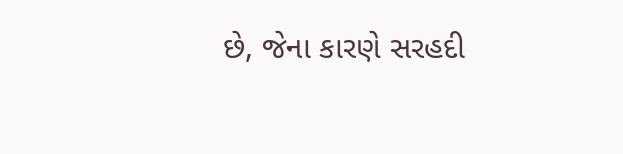છે, જેના કારણે સરહદી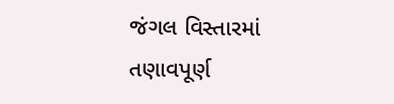જંગલ વિસ્તારમાં તણાવપૂર્ણ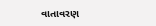વાતાવરણ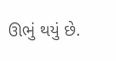ઊભું થયું છે.